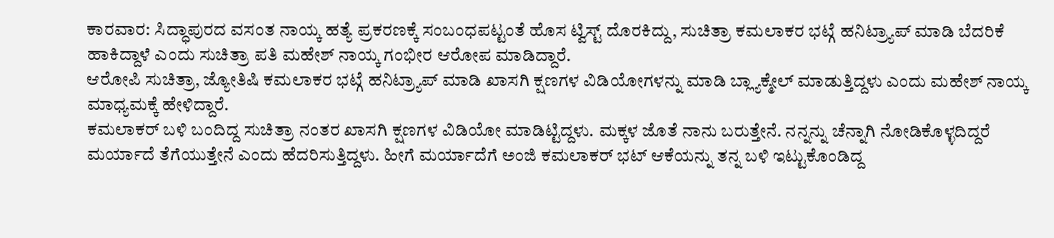ಕಾರವಾರ: ಸಿದ್ಧಾಪುರದ ವಸಂತ ನಾಯ್ಕ ಹತ್ಯೆ ಪ್ರಕರಣಕ್ಕೆ ಸಂಬಂಧಪಟ್ಟಂತೆ ಹೊಸ ಟ್ವಿಸ್ಟ್ ದೊರಕಿದ್ದು, ಸುಚಿತ್ರಾ ಕಮಲಾಕರ ಭಟ್ಗೆ ಹನಿಟ್ರ್ಯಾಪ್ ಮಾಡಿ ಬೆದರಿಕೆ ಹಾಕಿದ್ದಾಳೆ ಎಂದು ಸುಚಿತ್ರಾ ಪತಿ ಮಹೇಶ್ ನಾಯ್ಕ ಗಂಭೀರ ಆರೋಪ ಮಾಡಿದ್ದಾರೆ.
ಆರೋಪಿ ಸುಚಿತ್ರಾ, ಜ್ಯೋತಿಷಿ ಕಮಲಾಕರ ಭಟ್ಗೆ ಹನಿಟ್ರ್ಯಾಪ್ ಮಾಡಿ ಖಾಸಗಿ ಕ್ಷಣಗಳ ವಿಡಿಯೋಗಳನ್ನು ಮಾಡಿ ಬ್ಲ್ಯಾಕ್ಮೇಲ್ ಮಾಡುತ್ತಿದ್ದಳು ಎಂದು ಮಹೇಶ್ ನಾಯ್ಕ ಮಾಧ್ಯಮಕ್ಕೆ ಹೇಳಿದ್ದಾರೆ.
ಕಮಲಾಕರ್ ಬಳಿ ಬಂದಿದ್ದ ಸುಚಿತ್ರಾ ನಂತರ ಖಾಸಗಿ ಕ್ಷಣಗಳ ವಿಡಿಯೋ ಮಾಡಿಟ್ಟಿದ್ದಳು. ಮಕ್ಕಳ ಜೊತೆ ನಾನು ಬರುತ್ತೇನೆ. ನನ್ನನ್ನು ಚೆನ್ನಾಗಿ ನೋಡಿಕೊಳ್ಳದಿದ್ದರೆ ಮರ್ಯಾದೆ ತೆಗೆಯುತ್ತೇನೆ ಎಂದು ಹೆದರಿಸುತ್ತಿದ್ದಳು. ಹೀಗೆ ಮರ್ಯಾದೆಗೆ ಅಂಜಿ ಕಮಲಾಕರ್ ಭಟ್ ಆಕೆಯನ್ನು ತನ್ನ ಬಳಿ ಇಟ್ಟುಕೊಂಡಿದ್ದ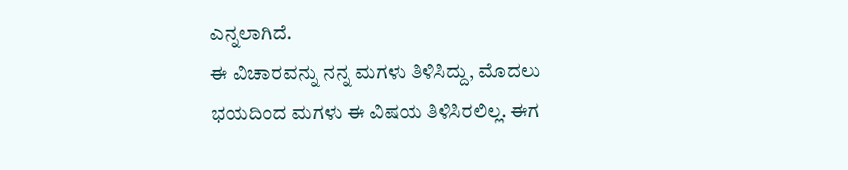ಎನ್ನಲಾಗಿದೆ.
ಈ ವಿಚಾರವನ್ನು ನನ್ನ ಮಗಳು ತಿಳಿಸಿದ್ದು, ಮೊದಲು ಭಯದಿಂದ ಮಗಳು ಈ ವಿಷಯ ತಿಳಿಸಿರಲಿಲ್ಲ. ಈಗ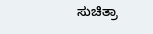ಸುಚಿತ್ರಾ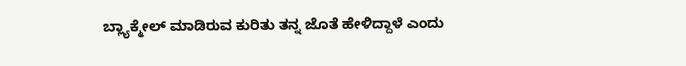ಬ್ಲ್ಯಾಕ್ಮೇಲ್ ಮಾಡಿರುವ ಕುರಿತು ತನ್ನ ಜೊತೆ ಹೇಳಿದ್ದಾಳೆ ಎಂದು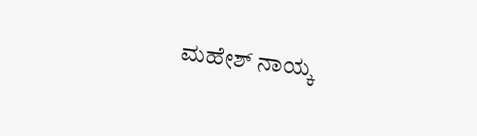ಮಹೇಶ್ ನಾಯ್ಕ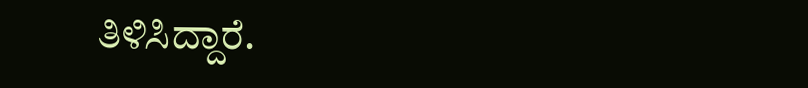ತಿಳಿಸಿದ್ದಾರೆ.